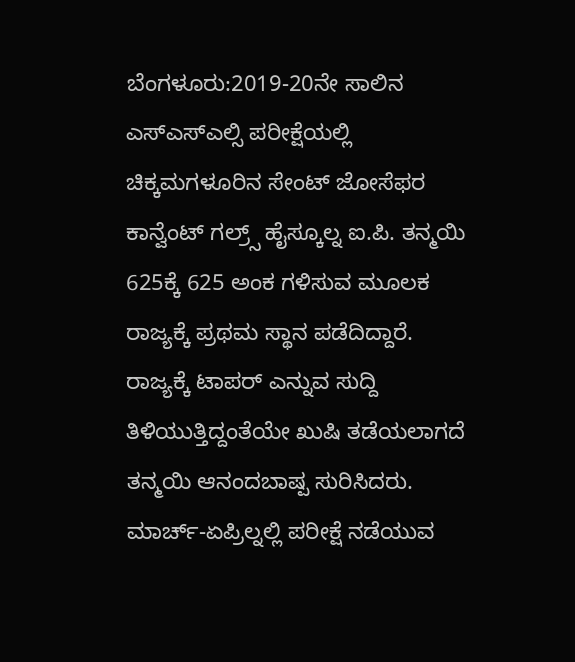ಬೆಂಗಳೂರು:2019-20ನೇ ಸಾಲಿನ ಎಸ್ಎಸ್ಎಲ್ಸಿ ಪರೀಕ್ಷೆಯಲ್ಲಿ ಚಿಕ್ಕಮಗಳೂರಿನ ಸೇಂಟ್ ಜೋಸೆಫರ ಕಾನ್ವೆಂಟ್ ಗಲ್ರ್ಸ್ ಹೈಸ್ಕೂಲ್ನ ಐ.ಪಿ. ತನ್ಮಯಿ 625ಕ್ಕೆ 625 ಅಂಕ ಗಳಿಸುವ ಮೂಲಕ ರಾಜ್ಯಕ್ಕೆ ಪ್ರಥಮ ಸ್ಥಾನ ಪಡೆದಿದ್ದಾರೆ.
ರಾಜ್ಯಕ್ಕೆ ಟಾಪರ್ ಎನ್ನುವ ಸುದ್ದಿ ತಿಳಿಯುತ್ತಿದ್ದಂತೆಯೇ ಖುಷಿ ತಡೆಯಲಾಗದೆ ತನ್ಮಯಿ ಆನಂದಬಾಷ್ಪ ಸುರಿಸಿದರು. ಮಾರ್ಚ್-ಏಪ್ರಿಲ್ನಲ್ಲಿ ಪರೀಕ್ಷೆ ನಡೆಯುವ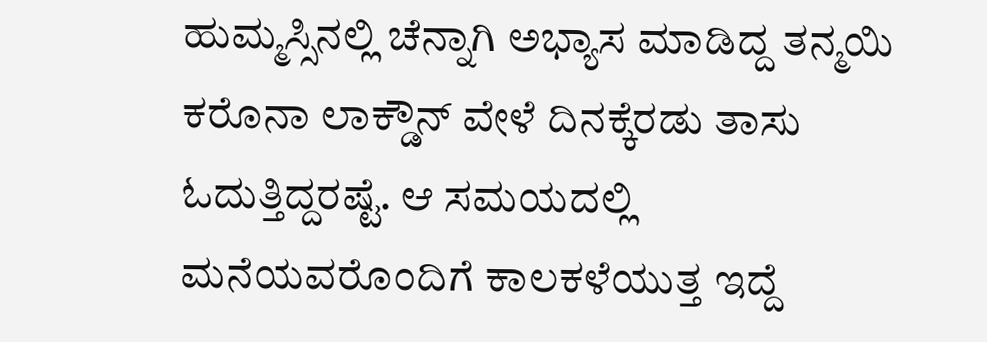ಹುಮ್ಮಸ್ಸಿನಲ್ಲಿ ಚೆನ್ನಾಗಿ ಅಭ್ಯಾಸ ಮಾಡಿದ್ದ ತನ್ಮಯಿ ಕರೊನಾ ಲಾಕ್ಡೌನ್ ವೇಳೆ ದಿನಕ್ಕೆರಡು ತಾಸು ಓದುತ್ತಿದ್ದರಷ್ಟೆ. ಆ ಸಮಯದಲ್ಲಿ ಮನೆಯವರೊಂದಿಗೆ ಕಾಲಕಳೆಯುತ್ತ ಇದ್ದೆ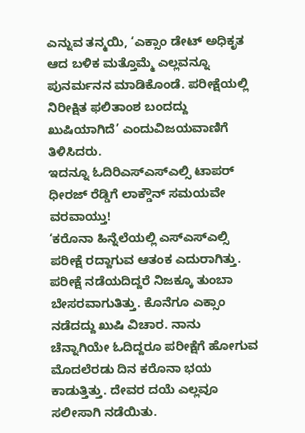ಎನ್ನುವ ತನ್ಮಯಿ, ‘ಎಕ್ಸಾಂ ಡೇಟ್ ಅಧಿಕೃತ ಆದ ಬಳಿಕ ಮತ್ತೊಮ್ಮೆ ಎಲ್ಲವನ್ನೂ ಪುನರ್ಮನನ ಮಾಡಿಕೊಂಡೆ. ಪರೀಕ್ಷೆಯಲ್ಲಿ ನಿರೀಕ್ಷಿತ ಫಲಿತಾಂಶ ಬಂದದ್ದು ಖುಷಿಯಾಗಿದೆ’ ಎಂದುವಿಜಯವಾಣಿಗೆ ತಿಳಿಸಿದರು.
ಇದನ್ನೂ ಓದಿರಿಎಸ್ಎಸ್ಎಲ್ಸಿ ಟಾಪರ್ ಧೀರಜ್ ರೆಡ್ಡಿಗೆ ಲಾಕ್ಡೌನ್ ಸಮಯವೇ ವರವಾಯ್ತು!
‘ಕರೊನಾ ಹಿನ್ನೆಲೆಯಲ್ಲಿ ಎಸ್ಎಸ್ಎಲ್ಸಿ ಪರೀಕ್ಷೆ ರದ್ದಾಗುವ ಆತಂಕ ಎದುರಾಗಿತ್ತು. ಪರೀಕ್ಷೆ ನಡೆಯದಿದ್ದರೆ ನಿಜಕ್ಕೂ ತುಂಬಾ ಬೇಸರವಾಗುತಿತ್ತು. ಕೊನೆಗೂ ಎಕ್ಸಾಂ ನಡೆದದ್ದು ಖುಷಿ ವಿಚಾರ. ನಾನು ಚೆನ್ನಾಗಿಯೇ ಓದಿದ್ದರೂ ಪರೀಕ್ಷೆಗೆ ಹೋಗುವ ಮೊದಲೆರಡು ದಿನ ಕರೊನಾ ಭಯ ಕಾಡುತ್ತಿತ್ತು. ದೇವರ ದಯೆ ಎಲ್ಲವೂ ಸಲೀಸಾಗಿ ನಡೆಯಿತು.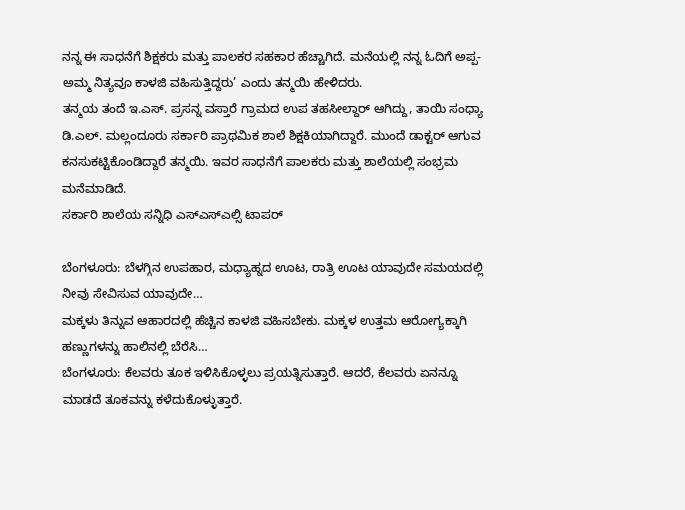ನನ್ನ ಈ ಸಾಧನೆಗೆ ಶಿಕ್ಷಕರು ಮತ್ತು ಪಾಲಕರ ಸಹಕಾರ ಹೆಚ್ಚಾಗಿದೆ. ಮನೆಯಲ್ಲಿ ನನ್ನ ಓದಿಗೆ ಅಪ್ಪ-ಅಮ್ಮ ನಿತ್ಯವೂ ಕಾಳಜಿ ವಹಿಸುತ್ತಿದ್ದರು’ ಎಂದು ತನ್ಮಯಿ ಹೇಳಿದರು.
ತನ್ಮಯ ತಂದೆ ಇ.ಎಸ್. ಪ್ರಸನ್ನ ವಸ್ತಾರೆ ಗ್ರಾಮದ ಉಪ ತಹಸೀಲ್ದಾರ್ ಆಗಿದ್ದು, ತಾಯಿ ಸಂಧ್ಯಾ ಡಿ.ಎಲ್. ಮಲ್ಲಂದೂರು ಸರ್ಕಾರಿ ಪ್ರಾಥಮಿಕ ಶಾಲೆ ಶಿಕ್ಷಕಿಯಾಗಿದ್ದಾರೆ. ಮುಂದೆ ಡಾಕ್ಟರ್ ಆಗುವ ಕನಸುಕಟ್ಟಿಕೊಂಡಿದ್ದಾರೆ ತನ್ಮಯಿ. ಇವರ ಸಾಧನೆಗೆ ಪಾಲಕರು ಮತ್ತು ಶಾಲೆಯಲ್ಲಿ ಸಂಭ್ರಮ ಮನೆಮಾಡಿದೆ.
ಸರ್ಕಾರಿ ಶಾಲೆಯ ಸನ್ನಿಧಿ ಎಸ್ಎಸ್ಎಲ್ಸಿ ಟಾಪರ್

ಬೆಂಗಳೂರು: ಬೆಳಗ್ಗಿನ ಉಪಹಾರ, ಮಧ್ಯಾಹ್ನದ ಊಟ, ರಾತ್ರಿ ಊಟ ಯಾವುದೇ ಸಮಯದಲ್ಲಿ ನೀವು ಸೇವಿಸುವ ಯಾವುದೇ…
ಮಕ್ಕಳು ತಿನ್ನುವ ಆಹಾರದಲ್ಲಿ ಹೆಚ್ಚಿನ ಕಾಳಜಿ ವಹಿಸಬೇಕು. ಮಕ್ಕಳ ಉತ್ತಮ ಆರೋಗ್ಯಕ್ಕಾಗಿ ಹಣ್ಣುಗಳನ್ನು ಹಾಲಿನಲ್ಲಿ ಬೆರೆಸಿ…
ಬೆಂಗಳೂರು: ಕೆಲವರು ತೂಕ ಇಳಿಸಿಕೊಳ್ಳಲು ಪ್ರಯತ್ನಿಸುತ್ತಾರೆ. ಆದರೆ, ಕೆಲವರು ಏನನ್ನೂ ಮಾಡದೆ ತೂಕವನ್ನು ಕಳೆದುಕೊಳ್ಳುತ್ತಾರೆ.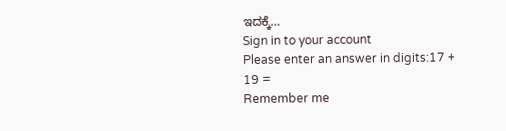ಇದಕ್ಕೆ…
Sign in to your account
Please enter an answer in digits:17 + 19 =
Remember me